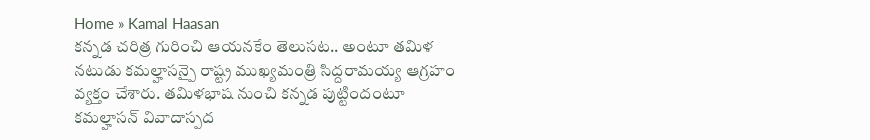Home » Kamal Haasan
కన్నడ చరిత్ర గురించి ఆయనకేం తెలుసట.. అంటూ తమిళ నటుడు కమల్హాసన్పై రాష్ట్ర ముఖ్యమంత్రి సిద్దరామయ్య ఆగ్రహం వ్యక్తం చేశారు. తమిళభాష నుంచి కన్నడ పుట్టిందంటూ కమల్హాసన్ వివాదాస్పద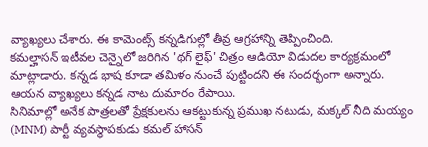వ్యాఖ్యలు చేశారు. ఈ కామెంట్స్ కన్నడిగుల్లో తీవ్ర ఆగ్రహాన్ని తెప్పించింది.
కమల్హాసన్ ఇటీవల చెన్నైలో జరిగిన 'థగ్ లైఫ్' చిత్రం ఆడియో విడుదల కార్యక్రమంలో మాట్లాడారు. కన్నడ భాష కూడా తమిళం నుంచే పుట్టిందని ఈ సందర్భంగా అన్నారు. ఆయన వ్యాఖ్యలు కన్నడ నాట దుమారం రేపాయి.
సినిమాల్లో అనేక పాత్రలతో ప్రేక్షకులను ఆకట్టుకున్న ప్రముఖ నటుడు, మక్కల్ నీది మయ్యం (MNM) పార్టీ వ్యవస్థాపకుడు కమల్ హాసన్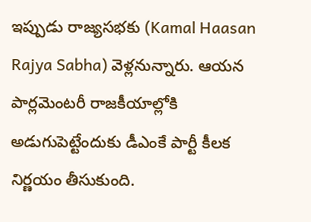ఇప్పుడు రాజ్యసభకు (Kamal Haasan Rajya Sabha) వెళ్లనున్నారు. ఆయన పార్లమెంటరీ రాజకీయాల్లోకి అడుగుపెట్టేందుకు డీఎంకే పార్టీ కీలక నిర్ణయం తీసుకుంది.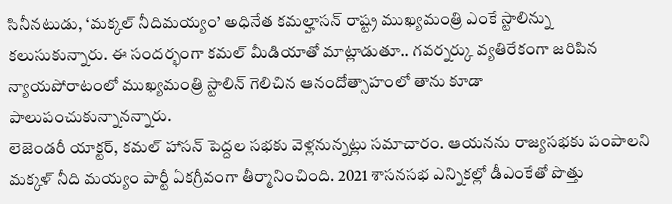సినీనటుడు, ‘మక్కల్ నీదిమయ్యం’ అధినేత కమల్హాసన్ రాష్ట్ర ముఖ్యమంత్రి ఎంకే స్టాలిన్ను కలుసుకున్నారు. ఈ సందర్భంగా కమల్ మీడియాతో మాట్లాడుతూ.. గవర్నర్కు వ్యతిరేకంగా జరిపిన న్యాయపోరాటంలో ముఖ్యమంత్రి స్టాలిన్ గెలిచిన ఆనందోత్సాహంలో తాను కూడా పాలుపంచుకున్నానన్నారు.
లెజెండరీ యాక్టర్, కమల్ హాసన్ పెద్దల సభకు వెళ్లనున్నట్లు సమాచారం. ఆయనను రాజ్యసభకు పంపాలని మక్కళ్ నీది మయ్యం పార్టీ ఏకగ్రీవంగా తీర్మానించింది. 2021 శాసనసభ ఎన్నికల్లో డీఎంకేతో పొత్తు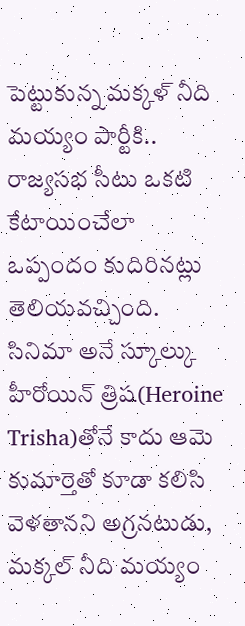పెట్టుకున్న మక్కళ్ నీది మయ్యం పార్టీకి.. రాజ్యసభ సీటు ఒకటి కేటాయించేలా ఒప్పందం కుదిరినట్లు తెలియవచ్చింది.
సినిమా అనే స్కూల్కు హీరోయిన్ త్రిష(Heroine Trisha)తోనే కాదు ఆమె కుమార్తెతో కూడా కలిసి వెళతానని అగ్రనటుడు, మక్కల్ నీది మయ్యం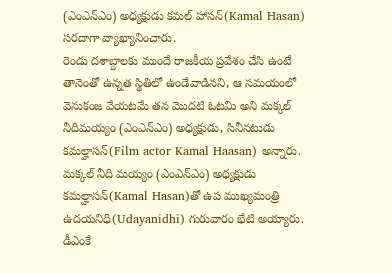(ఎంఎన్ఎం) అధ్యక్షుడు కమల్ హాసన్(Kamal Hasan) సరదాగా వ్యాఖ్యానించారు.
రెండు దశాబ్దాలకు ముందే రాజకీయ ప్రవేశం చేసి ఉంటే తానెంతో ఉన్నత స్థితిలో ఉండేవాడినని, ఆ సమయంలో వెనుకంజ వేయటమే తన మొదటి ఓటమి అని మక్కల్ నీదిమయ్యం (ఎంఎన్ఎం) అధ్యక్షుడు, సినీనటుడు కమల్హాసన్(Film actor Kamal Haasan) అన్నారు.
మక్కల్ నీది మయ్యం (ఎంఎన్ఎం) అధ్యక్షుడు కమల్హాసన్(Kamal Hasan)తో ఉప ముఖ్యమంత్రి ఉదయనిధి(Udayanidhi) గురువారం భేటి అయ్యారు. డీఎంకే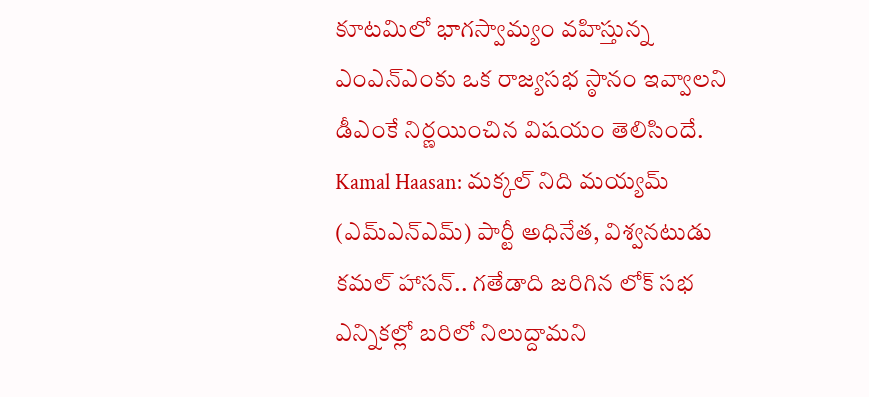కూటమిలో భాగస్వామ్యం వహిస్తున్న ఎంఎన్ఎంకు ఒక రాజ్యసభ స్ఠానం ఇవ్వాలని డీఎంకే నిర్ణయించిన విషయం తెలిసిందే.
Kamal Haasan: మక్కల్ నిది మయ్యమ్ (ఎమ్ఎన్ఎమ్) పార్టీ అధినేత, విశ్వనటుడు కమల్ హాసన్.. గతేడాది జరిగిన లోక్ సభ ఎన్నికల్లో బరిలో నిలుద్దామని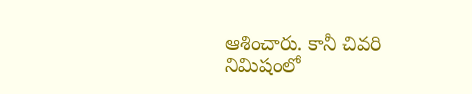ఆశించారు. కానీ చివరి నిమిషంలో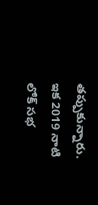తప్పుకున్నారు. ఇక 2019 నాటి లోక్ సభ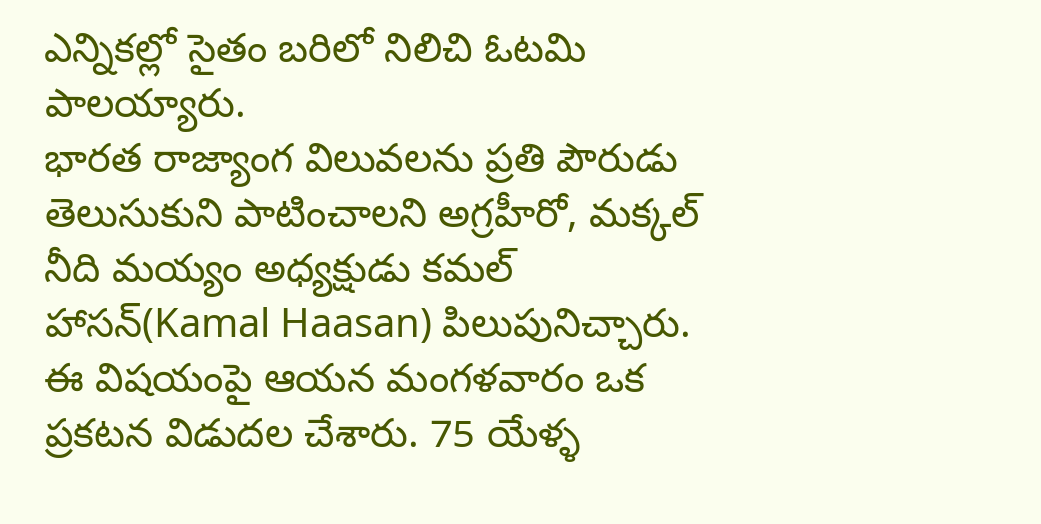ఎన్నికల్లో సైతం బరిలో నిలిచి ఓటమి పాలయ్యారు.
భారత రాజ్యాంగ విలువలను ప్రతి పౌరుడు తెలుసుకుని పాటించాలని అగ్రహీరో, మక్కల్ నీది మయ్యం అధ్యక్షుడు కమల్ హాసన్(Kamal Haasan) పిలుపునిచ్చారు. ఈ విషయంపై ఆయన మంగళవారం ఒక ప్రకటన విడుదల చేశారు. 75 యేళ్ళ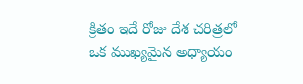క్రితం ఇదే రోజు దేశ చరిత్రలో ఒక ముఖ్యమైన అధ్యాయం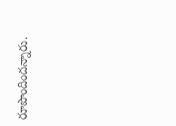రూపొందిందన్నారు.